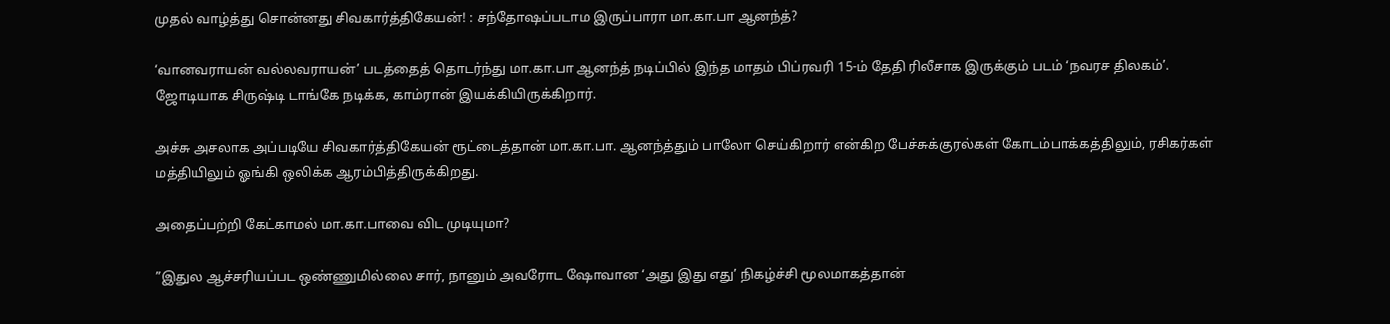முதல் வாழ்த்து சொன்னது சிவகார்த்திகேயன்! : சந்தோஷப்படாம இருப்பாரா மா.கா.பா ஆனந்த்?

‘வானவராயன் வல்லவராயன்’ படத்தைத் தொடர்ந்து மா.கா.பா ஆனந்த் நடிப்பில் இந்த மாதம் பிப்ரவரி 15-ம் தேதி ரிலீசாக இருக்கும் படம் ‘நவரச திலகம்’.
ஜோடியாக சிருஷ்டி டாங்கே நடிக்க, காம்ரான் இயக்கியிருக்கிறார்.

அச்சு அசலாக அப்படியே சிவகார்த்திகேயன் ரூட்டைத்தான் மா.கா.பா. ஆனந்த்தும் பாலோ செய்கிறார் என்கிற பேச்சுக்குரல்கள் கோடம்பாக்கத்திலும், ரசிகர்கள் மத்தியிலும் ஓங்கி ஒலிக்க ஆரம்பித்திருக்கிறது.

அதைப்பற்றி கேட்காமல் மா.கா.பாவை விட முடியுமா?

”இதுல ஆச்சரியப்பட ஒண்ணுமில்லை சார், நானும் அவரோட ஷோவான ‘அது இது எது’ நிகழ்ச்சி மூலமாகத்தான்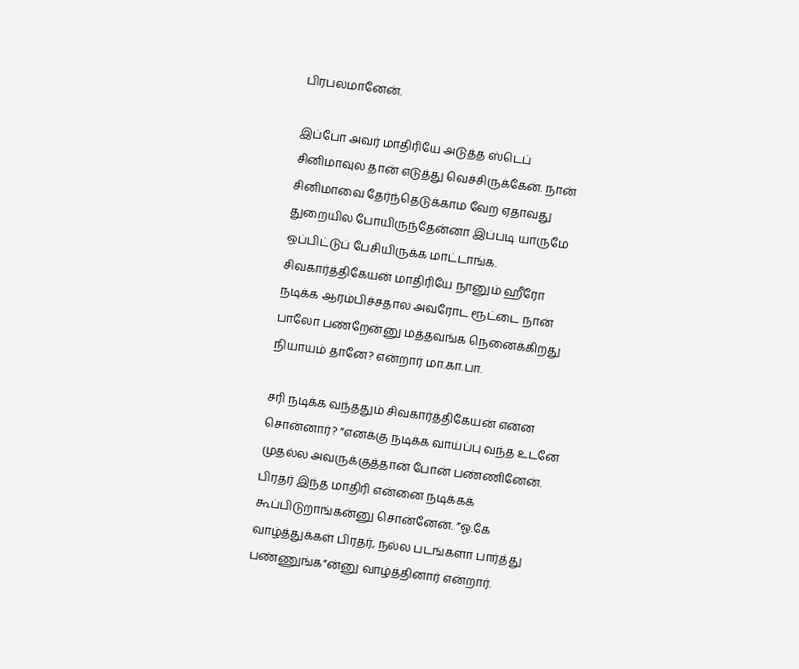பிரபலமானேன்.

இப்போ அவர் மாதிரியே அடுத்த ஸ்டெப் சினிமாவுல தான் எடுத்து வெச்சிருக்கேன். நான் சினிமாவை தேர்ந்தெடுக்காம வேற ஏதாவது துறையில போயிருந்தேன்னா இப்படி யாருமே ஒப்பிட்டுப் பேசியிருக்க மாட்டாங்க. சிவகார்த்திகேயன் மாதிரியே நானும் ஹீரோ நடிக்க ஆரம்பிச்சதால அவரோட ரூட்டை நான் பாலோ பண்றேன்னு மத்தவங்க நெனைக்கிறது நியாயம் தானே? என்றார் மா.கா.பா.

சரி நடிக்க வந்ததும் சிவகார்த்திகேயன் என்ன சொன்னார்? ”எனக்கு நடிக்க வாய்ப்பு வந்த உடனே முதல்ல அவருக்குத்தான் போன் பண்ணினேன். பிரதர் இந்த மாதிரி என்னை நடிக்கக் கூப்பிடுறாங்கன்னு சொன்னேன். ”ஓ.கே வாழ்த்துக்கள் பிரதர், நல்ல படங்களா பார்த்து பண்ணுங்க”ன்னு வாழ்த்தினார் என்றார்.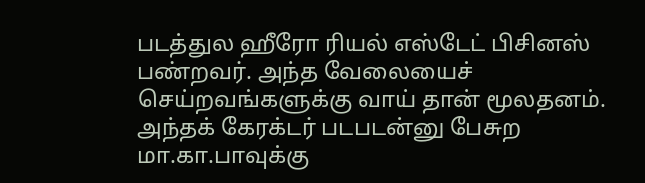படத்துல ஹீரோ ரியல் எஸ்டேட் பிசினஸ் பண்றவர். அந்த வேலையைச் செய்றவங்களுக்கு வாய் தான் மூலதனம். அந்தக் கேரக்டர் படபடன்னு பேசுற மா.கா.பாவுக்கு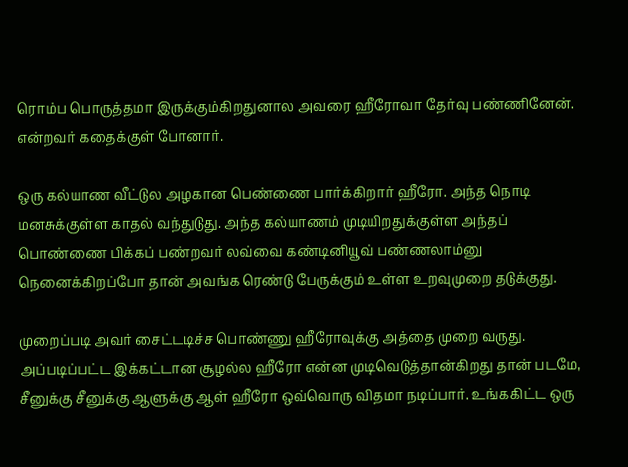ரொம்ப பொருத்தமா இருக்கும்கிறதுனால அவரை ஹீரோவா தேர்வு பண்ணினேன். என்றவர் கதைக்குள் போனார்.

ஒரு கல்யாண வீட்டுல அழகான பெண்ணை பார்க்கிறார் ஹீரோ. அந்த நொடி மனசுக்குள்ள காதல் வந்துடுது. அந்த கல்யாணம் முடியிறதுக்குள்ள அந்தப் பொண்ணை பிக்கப் பண்றவர் லவ்வை கண்டினியூவ் பண்ணலாம்னு நெனைக்கிறப்போ தான் அவங்க ரெண்டு பேருக்கும் உள்ள உறவுமுறை தடுக்குது.

முறைப்படி அவர் சைட்டடிச்ச பொண்ணு ஹீரோவுக்கு அத்தை முறை வருது. அப்படிப்பட்ட இக்கட்டான சூழல்ல ஹீரோ என்ன முடிவெடுத்தான்கிறது தான் படமே, சீனுக்கு சீனுக்கு ஆளுக்கு ஆள் ஹீரோ ஒவ்வொரு விதமா நடிப்பார். உங்ககிட்ட ஒரு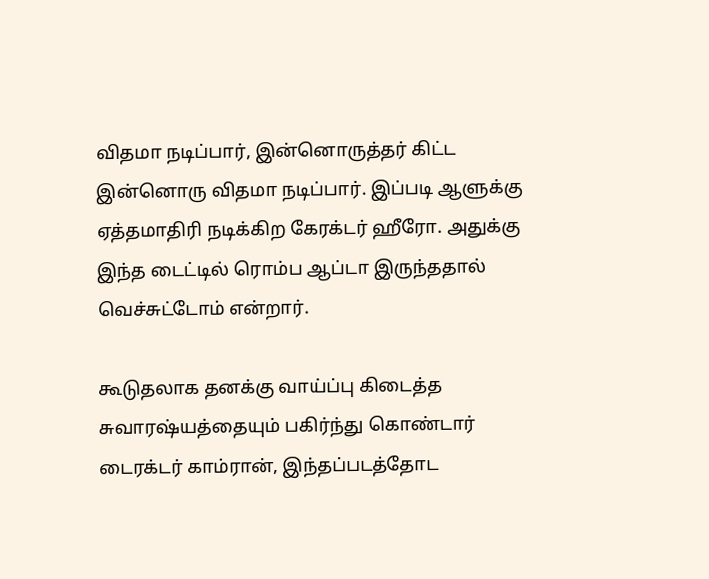விதமா நடிப்பார், இன்னொருத்தர் கிட்ட இன்னொரு விதமா நடிப்பார். இப்படி ஆளுக்கு ஏத்தமாதிரி நடிக்கிற கேரக்டர் ஹீரோ. அதுக்கு இந்த டைட்டில் ரொம்ப ஆப்டா இருந்ததால் வெச்சுட்டோம் என்றார்.

கூடுதலாக தனக்கு வாய்ப்பு கிடைத்த சுவாரஷ்யத்தையும் பகிர்ந்து கொண்டார் டைரக்டர் காம்ரான், இந்தப்படத்தோட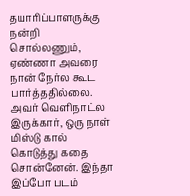தயாரிப்பாளருக்கு நன்றி சொல்லணும், ஏண்ணா அவரை நான் நேர்ல கூட பார்த்ததில்லை. அவர் வெளிநாட்ல இருக்கார், ஒரு நாள் மிஸ்டு கால் கொடுத்து கதை சொன்னேன். இந்தா இப்போ படம்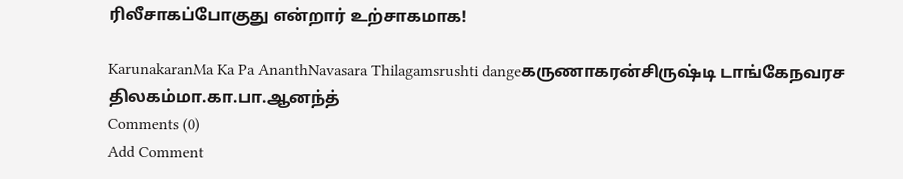ரிலீசாகப்போகுது என்றார் உற்சாகமாக!

KarunakaranMa Ka Pa AnanthNavasara Thilagamsrushti dangeகருணாகரன்சிருஷ்டி டாங்கேநவரச திலகம்மா.கா.பா.ஆனந்த்
Comments (0)
Add Comment